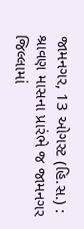જામનગર, 13 ઓગસ્ટ (હિ.સ.) :
શ્રાવણ માસના પ્રારંભે જ જામનગર જિલ્લામાં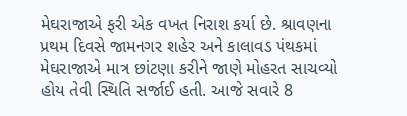મેઘરાજાએ ફરી એક વખત નિરાશ કર્યા છે. શ્રાવણના પ્રથમ દિવસે જામનગર શહેર અને કાલાવડ પંથકમાં મેઘરાજાએ માત્ર છાંટણા કરીને જાણે મોહરત સાચવ્યો હોય તેવી સ્થિતિ સર્જાઈ હતી. આજે સવારે 8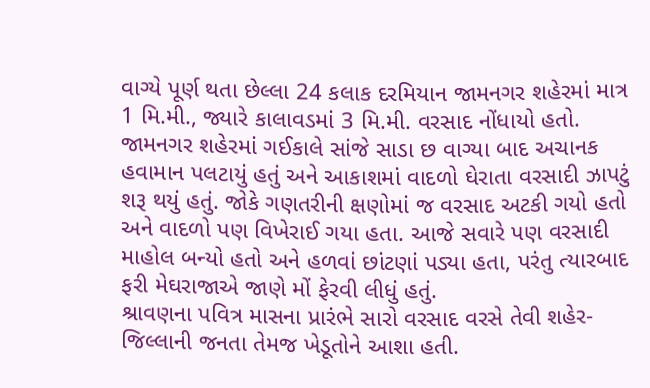વાગ્યે પૂર્ણ થતા છેલ્લા 24 કલાક દરમિયાન જામનગર શહેરમાં માત્ર 1 મિ.મી., જ્યારે કાલાવડમાં 3 મિ.મી. વરસાદ નોંધાયો હતો.
જામનગર શહેરમાં ગઈકાલે સાંજે સાડા છ વાગ્યા બાદ અચાનક હવામાન પલટાયું હતું અને આકાશમાં વાદળો ઘેરાતા વરસાદી ઝાપટું શરૂ થયું હતું. જોકે ગણતરીની ક્ષણોમાં જ વરસાદ અટકી ગયો હતો અને વાદળો પણ વિખેરાઈ ગયા હતા. આજે સવારે પણ વરસાદી માહોલ બન્યો હતો અને હળવાં છાંટણાં પડ્યા હતા, પરંતુ ત્યારબાદ ફરી મેઘરાજાએ જાણે મોં ફેરવી લીધું હતું.
શ્રાવણના પવિત્ર માસના પ્રારંભે સારો વરસાદ વરસે તેવી શહેર-જિલ્લાની જનતા તેમજ ખેડૂતોને આશા હતી.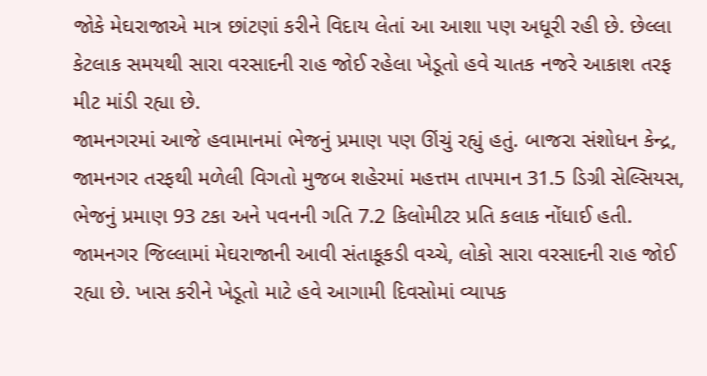જોકે મેઘરાજાએ માત્ર છાંટણાં કરીને વિદાય લેતાં આ આશા પણ અધૂરી રહી છે. છેલ્લા કેટલાક સમયથી સારા વરસાદની રાહ જોઈ રહેલા ખેડૂતો હવે ચાતક નજરે આકાશ તરફ મીટ માંડી રહ્યા છે.
જામનગરમાં આજે હવામાનમાં ભેજનું પ્રમાણ પણ ઊંચું રહ્યું હતું. બાજરા સંશોધન કેન્દ્ર, જામનગર તરફથી મળેલી વિગતો મુજબ શહેરમાં મહત્તમ તાપમાન 31.5 ડિગ્રી સેલ્સિયસ, ભેજનું પ્રમાણ 93 ટકા અને પવનની ગતિ 7.2 કિલોમીટર પ્રતિ કલાક નોંધાઈ હતી.
જામનગર જિલ્લામાં મેઘરાજાની આવી સંતાકૂકડી વચ્ચે, લોકો સારા વરસાદની રાહ જોઈ રહ્યા છે. ખાસ કરીને ખેડૂતો માટે હવે આગામી દિવસોમાં વ્યાપક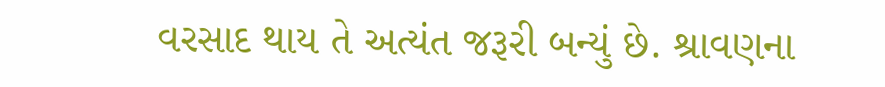વરસાદ થાય તે અત્યંત જરૂરી બન્યું છે. શ્રાવણના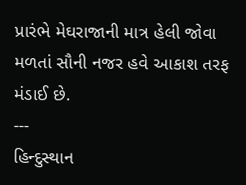પ્રારંભે મેઘરાજાની માત્ર હેલી જોવા મળતાં સૌની નજર હવે આકાશ તરફ મંડાઈ છે.
---
હિન્દુસ્થાન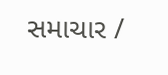સમાચાર /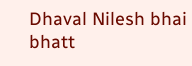Dhaval Nilesh bhai bhatt